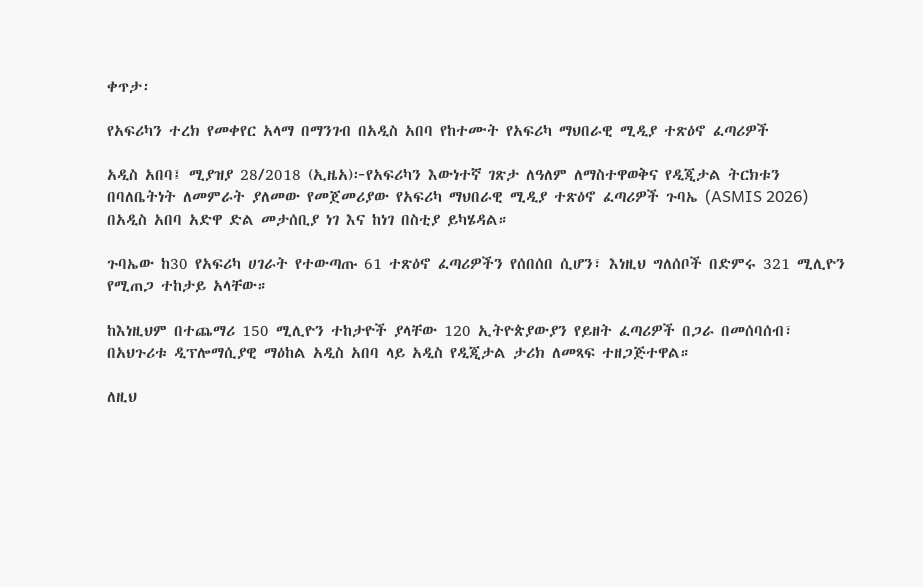ቀጥታ፡

የአፍሪካን ተረክ የመቀየር አላማ በማንገብ በአዲስ አበባ የከተሙት የአፍሪካ ማህበራዊ ሚዲያ ተጽዕኖ ፈጣሪዎች

አዲስ አበባ፤ ሚያዝያ 28/2018 (ኢዜአ)፦የአፍሪካን እውነተኛ ገጽታ ለዓለም ለማስተዋወቅና የዲጂታል ትርክቱን በባለቤትነት ለመምራት ያለመው የመጀመሪያው የአፍሪካ ማህበራዊ ሚዲያ ተጽዕኖ ፈጣሪዎች ጉባኤ (ASMIS 2026) በአዲስ አበባ አድዋ ድል መታሰቢያ ነገ እና ከነገ በስቲያ ይካሄዳል።

ጉባኤው ከ30 የአፍሪካ ሀገራት የተውጣጡ 61 ተጽዕኖ ፈጣሪዎችን የሰበሰበ ሲሆን፣ እነዚህ ግለሰቦች በድምሩ 321 ሚሊዮን የሚጠጋ ተከታይ አላቸው።

ከእነዚህም በተጨማሪ 150 ሚሊዮን ተከታዮች ያላቸው 120 ኢትዮጵያውያን የይዘት ፈጣሪዎች በጋራ በመሰባሰብ፣ በአህጉሪቱ ዲፕሎማሲያዊ ማዕከል አዲስ አበባ ላይ አዲስ የዲጂታል ታሪክ ለመጻፍ ተዘጋጅተዋል።

ለዚህ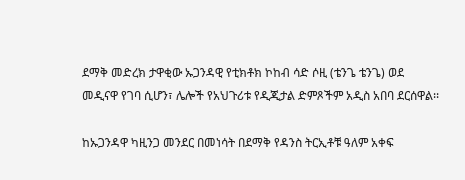ደማቅ መድረክ ታዋቂው ኡጋንዳዊ የቲክቶክ ኮከብ ሳድ ሶዚ (ቴንጌ ቴንጌ) ወደ መዲናዋ የገባ ሲሆን፣ ሌሎች የአህጉሪቱ የዲጂታል ድምጾችም አዲስ አበባ ደርሰዋል፡፡

ከኡጋንዳዋ ካዚንጋ መንደር በመነሳት በደማቅ የዳንስ ትርኢቶቹ ዓለም አቀፍ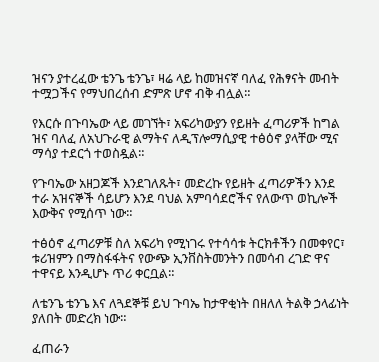ዝናን ያተረፈው ቴንጌ ቴንጌ፣ ዛሬ ላይ ከመዝናኛ ባለፈ የሕፃናት መብት ተሟጋችና የማህበረሰብ ድምጽ ሆኖ ብቅ ብሏል።

የእርሱ በጉባኤው ላይ መገኘት፣ አፍሪካውያን የይዘት ፈጣሪዎች ከግል ዝና ባለፈ ለአህጉራዊ ልማትና ለዲፕሎማሲያዊ ተፅዕኖ ያላቸው ሚና ማሳያ ተደርጎ ተወስዷል።

የጉባኤው አዘጋጆች እንደገለጹት፣ መድረኩ የይዘት ፈጣሪዎችን እንደ ተራ አዝናኞች ሳይሆን እንደ ባህል አምባሳደሮችና የለውጥ ወኪሎች እውቅና የሚሰጥ ነው።

ተፅዕኖ ፈጣሪዎቹ ስለ አፍሪካ የሚነገሩ የተሳሳቱ ትርክቶችን በመቀየር፣ ቱሪዝምን በማስፋፋትና የውጭ ኢንቨስትመንትን በመሳብ ረገድ ዋና ተዋናይ እንዲሆኑ ጥሪ ቀርቧል።

ለቴንጌ ቴንጌ እና ለጓደኞቹ ይህ ጉባኤ ከታዋቂነት በዘለለ ትልቅ ኃላፊነት ያለበት መድረክ ነው።

ፈጠራን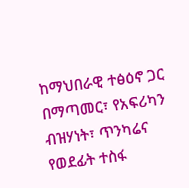ከማህበራዊ ተፅዕኖ ጋር በማጣመር፣ የአፍሪካን ብዝሃነት፣ ጥንካሬና የወደፊት ተስፋ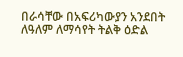በራሳቸው በአፍሪካውያን አንደበት ለዓለም ለማሳየት ትልቅ ዕድል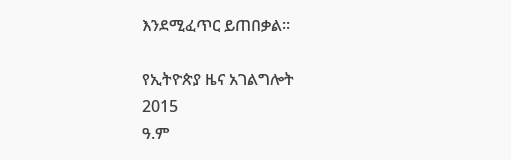እንደሚፈጥር ይጠበቃል።

የኢትዮጵያ ዜና አገልግሎት
2015
ዓ.ም